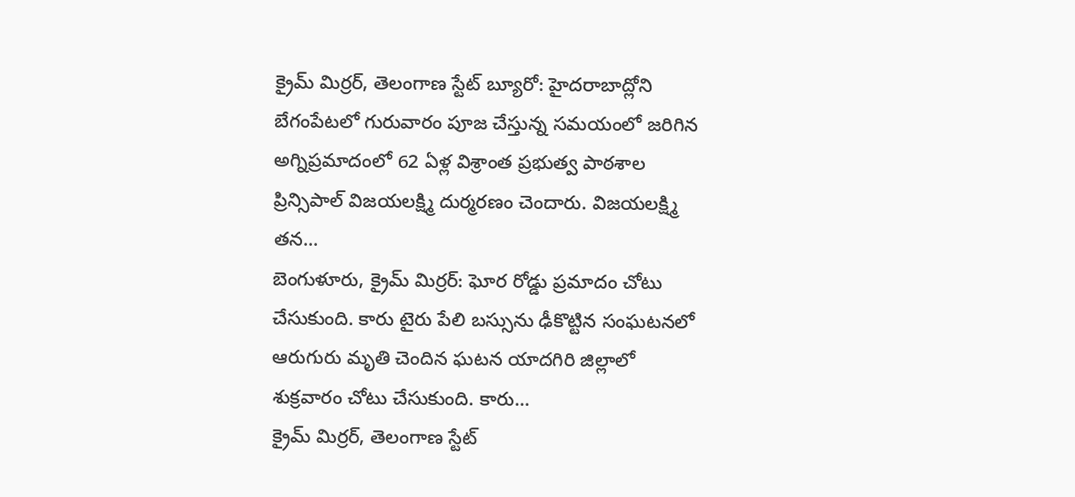క్రైమ్ మిర్రర్, తెలంగాణ స్టేట్ బ్యూరో: హైదరాబాద్లోని బేగంపేటలో గురువారం పూజ చేస్తున్న సమయంలో జరిగిన అగ్నిప్రమాదంలో 62 ఏళ్ల విశ్రాంత ప్రభుత్వ పాఠశాల ప్రిన్సిపాల్ విజయలక్ష్మి దుర్మరణం చెందారు. విజయలక్ష్మి తన...
బెంగుళూరు, క్రైమ్ మిర్రర్: ఘోర రోడ్డు ప్రమాదం చోటు చేసుకుంది. కారు టైరు పేలి బస్సును ఢీకొట్టిన సంఘటనలో ఆరుగురు మృతి చెందిన ఘటన యాదగిరి జిల్లాలో శుక్రవారం చోటు చేసుకుంది. కారు...
క్రైమ్ మిర్రర్, తెలంగాణ స్టేట్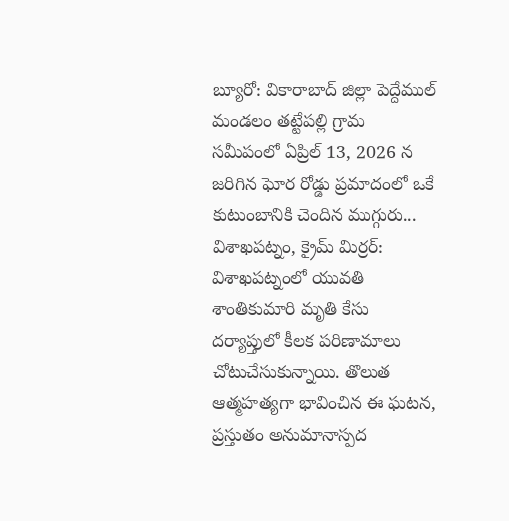బ్యూరో: వికారాబాద్ జిల్లా పెద్దేముల్ మండలం తట్టేపల్లి గ్రామ సమీపంలో ఏప్రిల్ 13, 2026 న జరిగిన ఘోర రోడ్డు ప్రమాదంలో ఒకే కుటుంబానికి చెందిన ముగ్గురు...
విశాఖపట్నం, క్రైమ్ మిర్రర్: విశాఖపట్నంలో యువతి శాంతికుమారి మృతి కేసు దర్యాప్తులో కీలక పరిణామాలు చోటుచేసుకున్నాయి. తొలుత ఆత్మహత్యగా భావించిన ఈ ఘటన, ప్రస్తుతం అనుమానాస్పద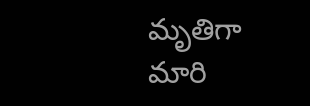మృతిగా మారి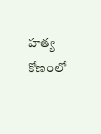హత్య కోణంలో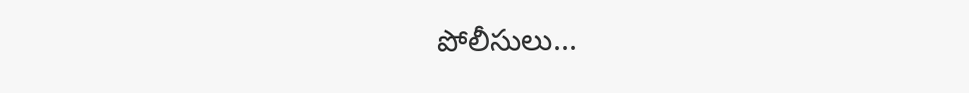పోలీసులు...